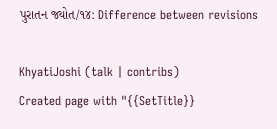પુરાતન જ્યોત/૧૪: Difference between revisions

KhyatiJoshi (talk | contribs)
Created page with "{{SetTitle}}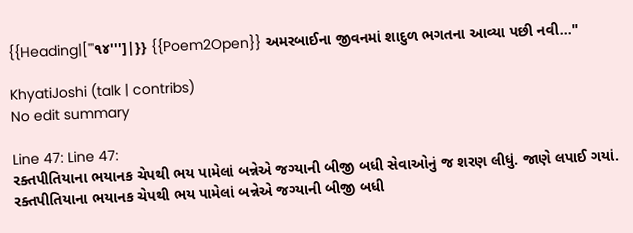{{Heading|['''૧૪''']|}} {{Poem2Open}} અમરબાઈના જીવનમાં શાદુળ ભગતના આવ્યા પછી નવી..."

KhyatiJoshi (talk | contribs)
No edit summary

Line 47: Line 47:
રક્તપીતિયાના ભયાનક ચેપથી ભય પામેલાં બન્નેએ જગ્યાની બીજી બધી સેવાઓનું જ શરણ લીધું. જાણે લપાઈ ગયાં.
રક્તપીતિયાના ભયાનક ચેપથી ભય પામેલાં બન્નેએ જગ્યાની બીજી બધી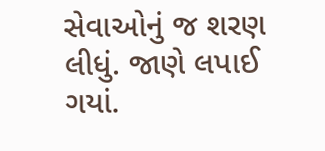સેવાઓનું જ શરણ લીધું. જાણે લપાઈ ગયાં.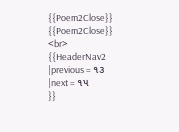{{Poem2Close}}
{{Poem2Close}}
<br>
{{HeaderNav2
|previous = ૧૩
|next = ૧૫
}}